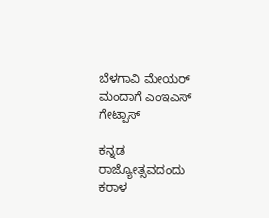ಬೆಳಗಾವಿ ಮೇಯರ್ ಮಂದಾಗೆ ಎಂಇಎಸ್ ಗೇಟ್ಪಾಸ್

ಕನ್ನಡ ರಾಜ್ಯೋತ್ಸವದಂದು ಕರಾಳ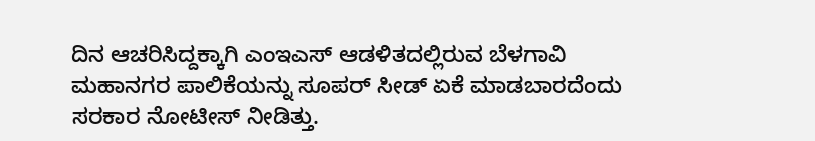ದಿನ ಆಚರಿಸಿದ್ದಕ್ಕಾಗಿ ಎಂಇಎಸ್ ಆಡಳಿತದಲ್ಲಿರುವ ಬೆಳಗಾವಿ ಮಹಾನಗರ ಪಾಲಿಕೆಯನ್ನು ಸೂಪರ್ ಸೀಡ್ ಏಕೆ ಮಾಡಬಾರದೆಂದು ಸರಕಾರ ನೋಟೀಸ್ ನೀಡಿತ್ತು.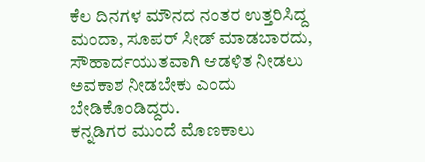ಕೆಲ ದಿನಗಳ ಮೌನದ ನಂತರ ಉತ್ತರಿಸಿದ್ದ ಮಂದಾ, ಸೂಪರ್ ಸೀಡ್ ಮಾಡಬಾರದು, ಸೌಹಾರ್ದಯುತವಾಗಿ ಆಡಳಿತ ನೀಡಲು ಅವಕಾಶ ನೀಡಬೇಕು ಎಂದು ಬೇಡಿಕೊಂಡಿದ್ದರು.
ಕನ್ನಡಿಗರ ಮುಂದೆ ಮೊಣಕಾಲು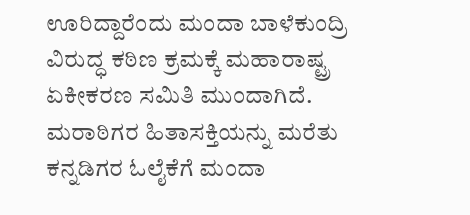ಊರಿದ್ದಾರೆಂದು ಮಂದಾ ಬಾಳೆಕುಂದ್ರಿ ವಿರುದ್ಧ ಕಠಿಣ ಕ್ರಮಕ್ಕೆ ಮಹಾರಾಷ್ಟ್ರ ಏಕೀಕರಣ ಸಮಿತಿ ಮುಂದಾಗಿದೆ. ಮರಾಠಿಗರ ಹಿತಾಸಕ್ತಿಯನ್ನು ಮರೆತು ಕನ್ನಡಿಗರ ಓಲೈಕೆಗೆ ಮಂದಾ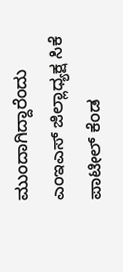ಮುಂದಾಗಿದ್ದಾರೆಂದು ಎಂಇಎಸ್ ಜಿಲ್ಲಾಧ್ಯಕ್ಷ ಸಿಕೆ ಪಾಟೀಲ್ ಕೆಂಡ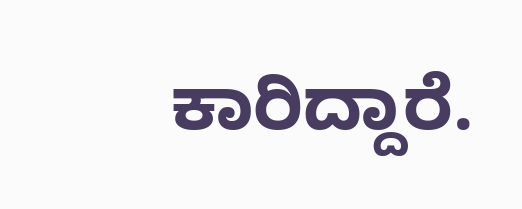ಕಾರಿದ್ದಾರೆ.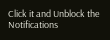Click it and Unblock the Notifications